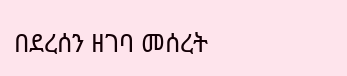በደረሰን ዘገባ መሰረት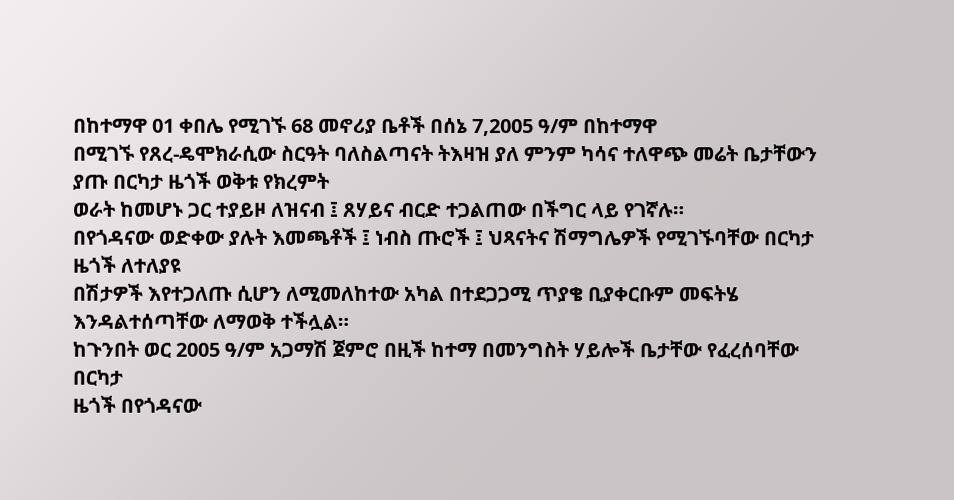በከተማዋ 01 ቀበሌ የሚገኙ 68 መኖሪያ ቤቶች በሰኔ 7,2005 ዓ/ም በከተማዋ
በሚገኙ የጸረ-ዴሞክራሲው ስርዓት ባለስልጣናት ትእዛዝ ያለ ምንም ካሳና ተለዋጭ መሬት ቤታቸውን ያጡ በርካታ ዜጎች ወቅቱ የክረምት
ወራት ከመሆኑ ጋር ተያይዞ ለዝናብ ፤ ጸሃይና ብርድ ተጋልጠው በችግር ላይ የገኛሉ።
በየጎዳናው ወድቀው ያሉት እመጫቶች ፤ ነብስ ጡሮች ፤ ህጻናትና ሽማግሌዎች የሚገኙባቸው በርካታ ዜጎች ለተለያዩ
በሽታዎች እየተጋለጡ ሲሆን ለሚመለከተው አካል በተደጋጋሚ ጥያቄ ቢያቀርቡም መፍትሄ እንዳልተሰጣቸው ለማወቅ ተችሏል።
ከጉንበት ወር 2005 ዓ/ም አጋማሽ ጀምሮ በዚች ከተማ በመንግስት ሃይሎች ቤታቸው የፈረሰባቸው በርካታ
ዜጎች በየጎዳናው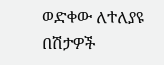ወድቀው ለተለያዩ በሽታዎች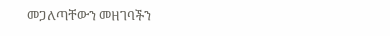መጋለጣቸውን መዘገባችን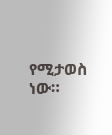የሚታወስ ነው።